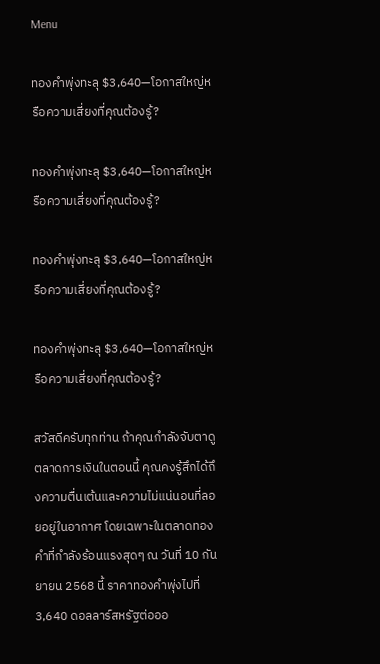Menu

ทองคำพุ่งทะลุ $3,640—โอกาสใหญ่หรือความเสี่ยงที่คุณต้องรู้?

ทองคำพุ่งทะลุ $3,640—โอกาสใหญ่หรือความเสี่ยงที่คุณต้องรู้?

ทองคำพุ่งทะลุ $3,640—โอกาสใหญ่หรือความเสี่ยงที่คุณต้องรู้?

ทองคำพุ่งทะลุ $3,640—โอกาสใหญ่หรือความเสี่ยงที่คุณต้องรู้?

สวัสดีครับทุกท่าน ถ้าคุณกำลังจับตาดูตลาดการเงินในตอนนี้ คุณคงรู้สึกได้ถึงความตื่นเต้นและความไม่แน่นอนที่ลอยอยู่ในอากาศ โดยเฉพาะในตลาดทองคำที่กำลังร้อนแรงสุดๆ ณ วันที่ 10 กันยายน 2568 นี้ ราคาทองคำพุ่งไปที่ 3,640 ดอลลาร์สหรัฐต่อออ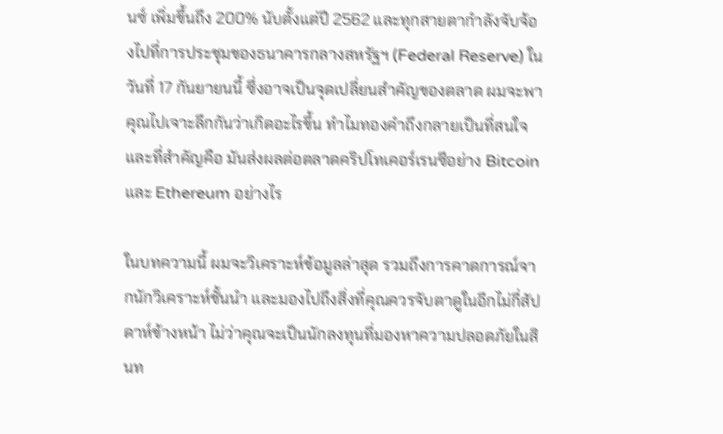นซ์ เพิ่มขึ้นถึง 200% นับตั้งแต่ปี 2562 และทุกสายตากำลังจับจ้องไปที่การประชุมของธนาคารกลางสหรัฐฯ (Federal Reserve) ในวันที่ 17 กันยายนนี้ ซึ่งอาจเป็นจุดเปลี่ยนสำคัญของตลาด ผมจะพาคุณไปเจาะลึกกันว่าเกิดอะไรขึ้น ทำไมทองคำถึงกลายเป็นที่สนใจ และที่สำคัญคือ มันส่งผลต่อตลาดคริปโทเคอร์เรนซีอย่าง Bitcoin และ Ethereum อย่างไร

ในบทความนี้ ผมจะวิเคราะห์ข้อมูลล่าสุด รวมถึงการคาดการณ์จากนักวิเคราะห์ชั้นนำ และมองไปถึงสิ่งที่คุณควรจับตาดูในอีกไม่กี่สัปดาห์ข้างหน้า ไม่ว่าคุณจะเป็นนักลงทุนที่มองหาความปลอดภัยในสินท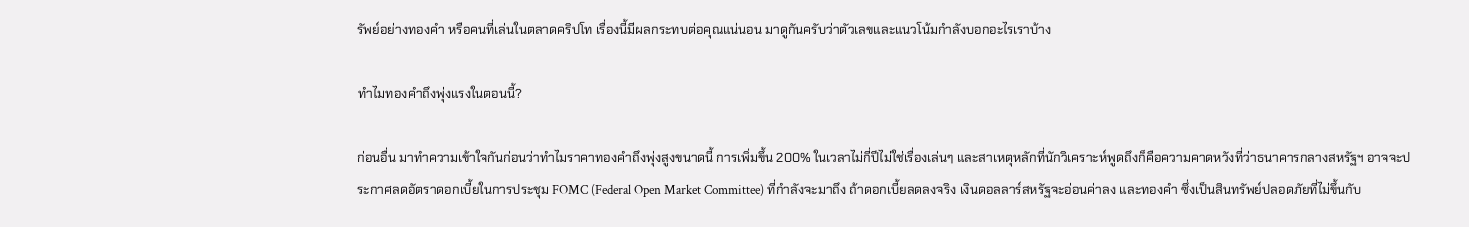รัพย์อย่างทองคำ หรือคนที่เล่นในตลาดคริปโท เรื่องนี้มีผลกระทบต่อคุณแน่นอน มาดูกันครับว่าตัวเลขและแนวโน้มกำลังบอกอะไรเราบ้าง

ทำไมทองคำถึงพุ่งแรงในตอนนี้?

ก่อนอื่น มาทำความเข้าใจกันก่อนว่าทำไมราคาทองคำถึงพุ่งสูงขนาดนี้ การเพิ่มขึ้น 200% ในเวลาไม่กี่ปีไม่ใช่เรื่องเล่นๆ และสาเหตุหลักที่นักวิเคราะห์พูดถึงก็คือความคาดหวังที่ว่าธนาคารกลางสหรัฐฯ อาจจะประกาศลดอัตราดอกเบี้ยในการประชุม FOMC (Federal Open Market Committee) ที่กำลังจะมาถึง ถ้าดอกเบี้ยลดลงจริง เงินดอลลาร์สหรัฐจะอ่อนค่าลง และทองคำ ซึ่งเป็นสินทรัพย์ปลอดภัยที่ไม่ขึ้นกับ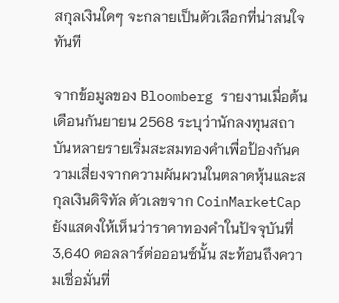สกุลเงินใดๆ จะกลายเป็นตัวเลือกที่น่าสนใจทันที

จากข้อมูลของ Bloomberg รายงานเมื่อต้นเดือนกันยายน 2568 ระบุว่านักลงทุนสถาบันหลายรายเริ่มสะสมทองคำเพื่อป้องกันความเสี่ยงจากความผันผวนในตลาดหุ้นและสกุลเงินดิจิทัล ตัวเลขจาก CoinMarketCap ยังแสดงให้เห็นว่าราคาทองคำในปัจจุบันที่ 3,640 ดอลลาร์ต่อออนซ์นั้น สะท้อนถึงความเชื่อมั่นที่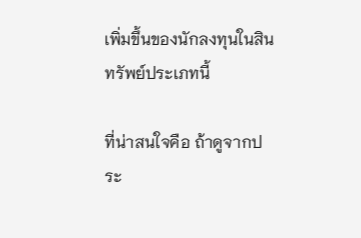เพิ่มขึ้นของนักลงทุนในสินทรัพย์ประเภทนี้

ที่น่าสนใจคือ ถ้าดูจากประ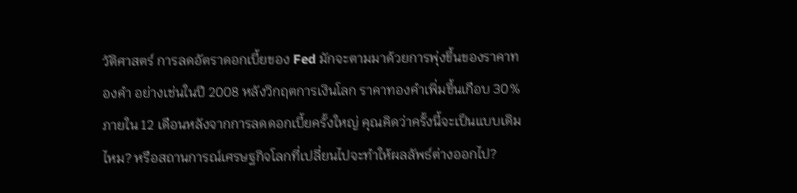วัติศาสตร์ การลดอัตราดอกเบี้ยของ Fed มักจะตามมาด้วยการพุ่งขึ้นของราคาทองคำ อย่างเช่นในปี 2008 หลังวิกฤตการเงินโลก ราคาทองคำเพิ่มขึ้นเกือบ 30% ภายใน 12 เดือนหลังจากการลดดอกเบี้ยครั้งใหญ่ คุณคิดว่าครั้งนี้จะเป็นแบบเดิมไหม? หรือสถานการณ์เศรษฐกิจโลกที่เปลี่ยนไปจะทำให้ผลลัพธ์ต่างออกไป?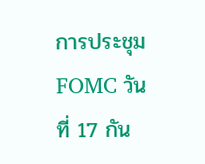การประชุม FOMC วันที่ 17 กัน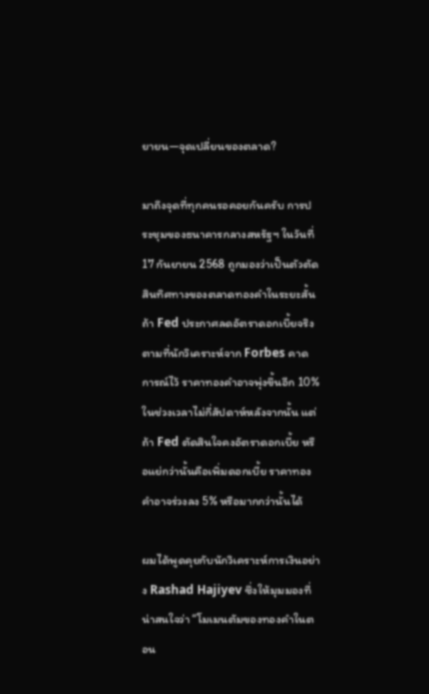ยายน—จุดเปลี่ยนของตลาด?

มาถึงจุดที่ทุกคนรอคอยกันครับ การประชุมของธนาคารกลางสหรัฐฯ ในวันที่ 17 กันยายน 2568 ถูกมองว่าเป็นตัวตัดสินทิศทางของตลาดทองคำในระยะสั้น ถ้า Fed ประกาศลดอัตราดอกเบี้ยจริง ตามที่นักวิเคราะห์จาก Forbes คาดการณ์ไว้ ราคาทองคำอาจพุ่งขึ้นอีก 10% ในช่วงเวลาไม่กี่สัปดาห์หลังจากนั้น แต่ถ้า Fed ตัดสินใจคงอัตราดอกเบี้ย หรือแย่กว่านั้นคือเพิ่มดอกเบี้ย ราคาทองคำอาจร่วงลง 5% หรือมากกว่านั้นได้

ผมได้พูดคุยกับนักวิเคราะห์การเงินอย่าง Rashad Hajiyev ซึ่งให้มุมมองที่น่าสนใจว่า “โมเมนตัมของทองคำในตอน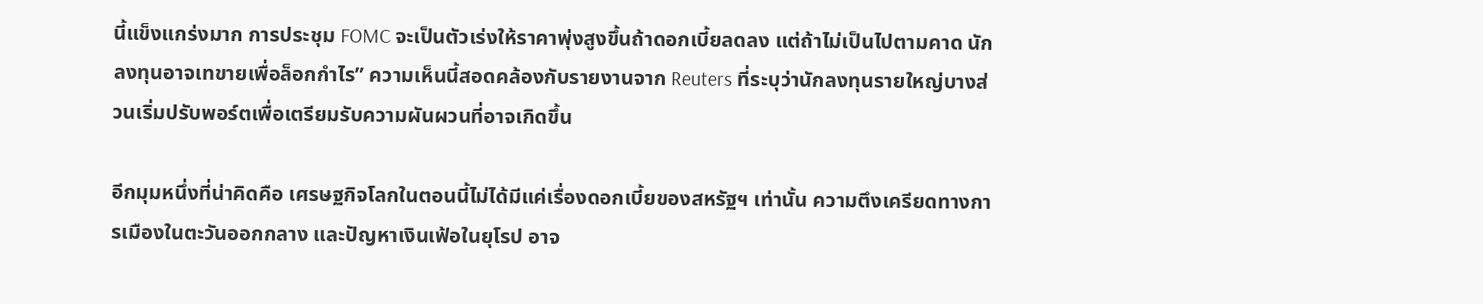นี้แข็งแกร่งมาก การประชุม FOMC จะเป็นตัวเร่งให้ราคาพุ่งสูงขึ้นถ้าดอกเบี้ยลดลง แต่ถ้าไม่เป็นไปตามคาด นักลงทุนอาจเทขายเพื่อล็อกกำไร” ความเห็นนี้สอดคล้องกับรายงานจาก Reuters ที่ระบุว่านักลงทุนรายใหญ่บางส่วนเริ่มปรับพอร์ตเพื่อเตรียมรับความผันผวนที่อาจเกิดขึ้น

อีกมุมหนึ่งที่น่าคิดคือ เศรษฐกิจโลกในตอนนี้ไม่ได้มีแค่เรื่องดอกเบี้ยของสหรัฐฯ เท่านั้น ความตึงเครียดทางการเมืองในตะวันออกกลาง และปัญหาเงินเฟ้อในยุโรป อาจ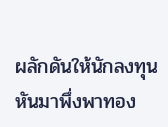ผลักดันให้นักลงทุนหันมาพึ่งพาทอง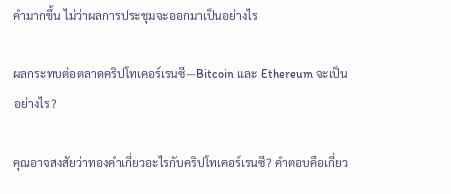คำมากขึ้น ไม่ว่าผลการประชุมจะออกมาเป็นอย่างไร

ผลกระทบต่อตลาดคริปโทเคอร์เรนซี—Bitcoin และ Ethereum จะเป็นอย่างไร?

คุณอาจสงสัยว่าทองคำเกี่ยวอะไรกับคริปโทเคอร์เรนซี? คำตอบคือเกี่ยว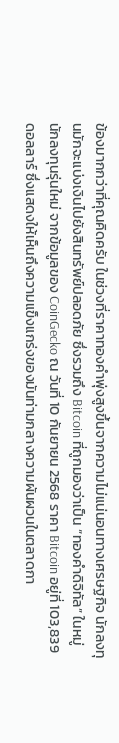ข้องมากกว่าที่คุณคิดครับ ในช่วงที่ราคาทองคำพุ่งสูงขึ้นจากความไม่แน่นอนทางเศรษฐกิจ นักลงทุนมักจะแบ่งเงินไปยังสินทรัพย์ปลอดภัย ซึ่งรวมถึง Bitcoin ที่ถูกมองว่าเป็น “ทองคำดิจิทัล” ในหมู่นักลงทุนรุ่นใหม่ จากข้อมูลของ CoinGecko ณ วันที่ 10 กันยายน 2568 ราคา Bitcoin อยู่ที่ 103,839 ดอลลาร์ ซึ่งแสดงให้เห็นถึงความแข็งแกร่งของมันท่ามกลางความผันผวนในตลาดกา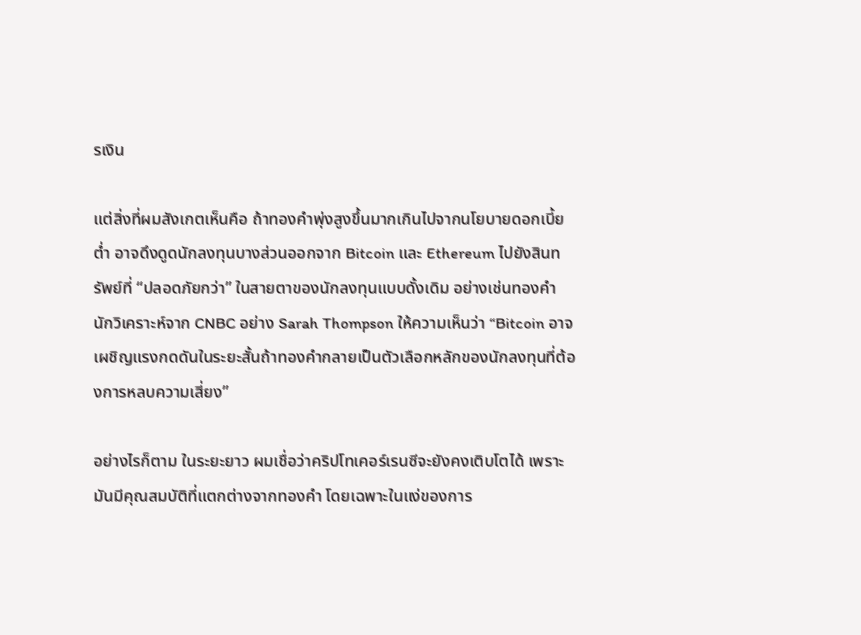รเงิน

แต่สิ่งที่ผมสังเกตเห็นคือ ถ้าทองคำพุ่งสูงขึ้นมากเกินไปจากนโยบายดอกเบี้ยต่ำ อาจดึงดูดนักลงทุนบางส่วนออกจาก Bitcoin และ Ethereum ไปยังสินทรัพย์ที่ “ปลอดภัยกว่า” ในสายตาของนักลงทุนแบบดั้งเดิม อย่างเช่นทองคำ นักวิเคราะห์จาก CNBC อย่าง Sarah Thompson ให้ความเห็นว่า “Bitcoin อาจเผชิญแรงกดดันในระยะสั้นถ้าทองคำกลายเป็นตัวเลือกหลักของนักลงทุนที่ต้องการหลบความเสี่ยง”

อย่างไรก็ตาม ในระยะยาว ผมเชื่อว่าคริปโทเคอร์เรนซีจะยังคงเติบโตได้ เพราะมันมีคุณสมบัติที่แตกต่างจากทองคำ โดยเฉพาะในแง่ของการ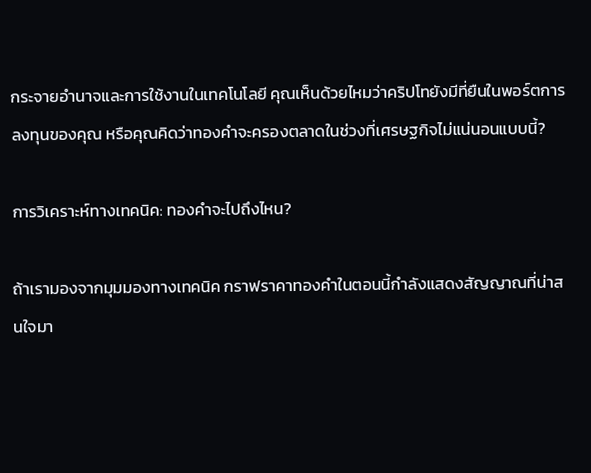กระจายอำนาจและการใช้งานในเทคโนโลยี คุณเห็นด้วยไหมว่าคริปโทยังมีที่ยืนในพอร์ตการลงทุนของคุณ หรือคุณคิดว่าทองคำจะครองตลาดในช่วงที่เศรษฐกิจไม่แน่นอนแบบนี้?

การวิเคราะห์ทางเทคนิค: ทองคำจะไปถึงไหน?

ถ้าเรามองจากมุมมองทางเทคนิค กราฟราคาทองคำในตอนนี้กำลังแสดงสัญญาณที่น่าสนใจมา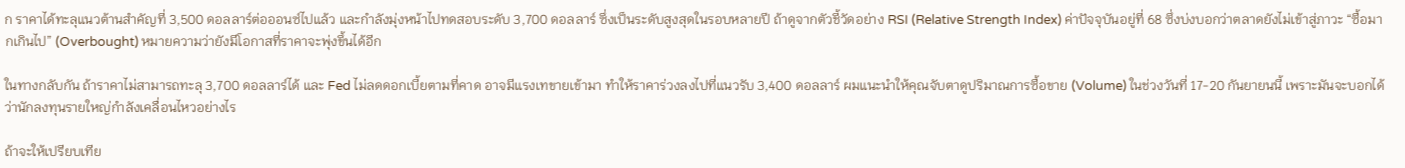ก ราคาได้ทะลุแนวต้านสำคัญที่ 3,500 ดอลลาร์ต่อออนซ์ไปแล้ว และกำลังมุ่งหน้าไปทดสอบระดับ 3,700 ดอลลาร์ ซึ่งเป็นระดับสูงสุดในรอบหลายปี ถ้าดูจากตัวชี้วัดอย่าง RSI (Relative Strength Index) ค่าปัจจุบันอยู่ที่ 68 ซึ่งบ่งบอกว่าตลาดยังไม่เข้าสู่ภาวะ “ซื้อมากเกินไป” (Overbought) หมายความว่ายังมีโอกาสที่ราคาจะพุ่งขึ้นได้อีก

ในทางกลับกัน ถ้าราคาไม่สามารถทะลุ 3,700 ดอลลาร์ได้ และ Fed ไม่ลดดอกเบี้ยตามที่คาด อาจมีแรงเทขายเข้ามา ทำให้ราคาร่วงลงไปที่แนวรับ 3,400 ดอลลาร์ ผมแนะนำให้คุณจับตาดูปริมาณการซื้อขาย (Volume) ในช่วงวันที่ 17-20 กันยายนนี้ เพราะมันจะบอกได้ว่านักลงทุนรายใหญ่กำลังเคลื่อนไหวอย่างไร

ถ้าจะให้เปรียบเทีย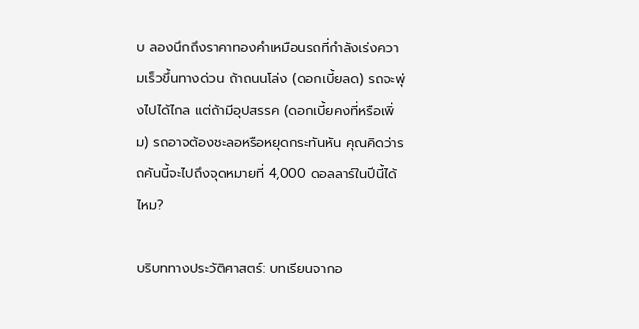บ ลองนึกถึงราคาทองคำเหมือนรถที่กำลังเร่งความเร็วขึ้นทางด่วน ถ้าถนนโล่ง (ดอกเบี้ยลด) รถจะพุ่งไปได้ไกล แต่ถ้ามีอุปสรรค (ดอกเบี้ยคงที่หรือเพิ่ม) รถอาจต้องชะลอหรือหยุดกระทันหัน คุณคิดว่ารถคันนี้จะไปถึงจุดหมายที่ 4,000 ดอลลาร์ในปีนี้ได้ไหม?

บริบททางประวัติศาสตร์: บทเรียนจากอ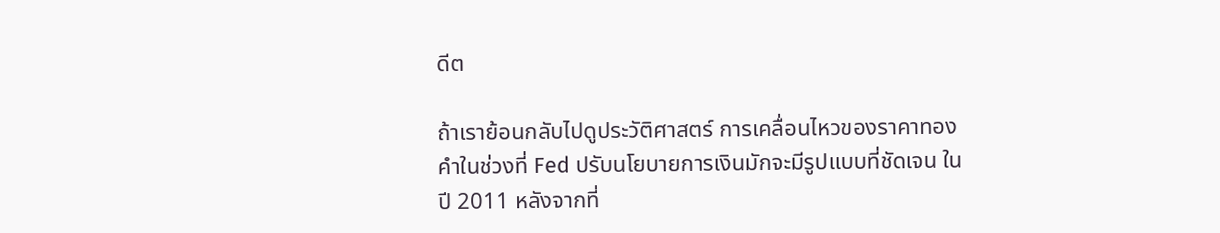ดีต

ถ้าเราย้อนกลับไปดูประวัติศาสตร์ การเคลื่อนไหวของราคาทองคำในช่วงที่ Fed ปรับนโยบายการเงินมักจะมีรูปแบบที่ชัดเจน ในปี 2011 หลังจากที่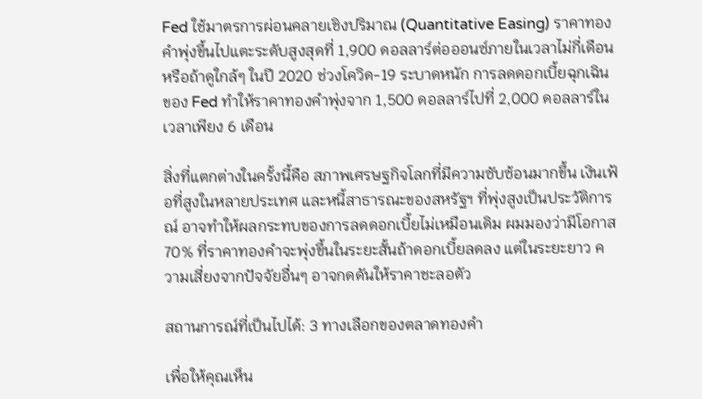Fed ใช้มาตรการผ่อนคลายเชิงปริมาณ (Quantitative Easing) ราคาทองคำพุ่งขึ้นไปแตะระดับสูงสุดที่ 1,900 ดอลลาร์ต่อออนซ์ภายในเวลาไม่กี่เดือน หรือถ้าดูใกล้ๆ ในปี 2020 ช่วงโควิด-19 ระบาดหนัก การลดดอกเบี้ยฉุกเฉินของ Fed ทำให้ราคาทองคำพุ่งจาก 1,500 ดอลลาร์ไปที่ 2,000 ดอลลาร์ในเวลาเพียง 6 เดือน

สิ่งที่แตกต่างในครั้งนี้คือ สภาพเศรษฐกิจโลกที่มีความซับซ้อนมากขึ้น เงินเฟ้อที่สูงในหลายประเทศ และหนี้สาธารณะของสหรัฐฯ ที่พุ่งสูงเป็นประวัติการณ์ อาจทำให้ผลกระทบของการลดดอกเบี้ยไม่เหมือนเดิม ผมมองว่ามีโอกาส 70% ที่ราคาทองคำจะพุ่งขึ้นในระยะสั้นถ้าดอกเบี้ยลดลง แต่ในระยะยาว ความเสี่ยงจากปัจจัยอื่นๆ อาจกดดันให้ราคาชะลอตัว

สถานการณ์ที่เป็นไปได้: 3 ทางเลือกของตลาดทองคำ

เพื่อให้คุณเห็น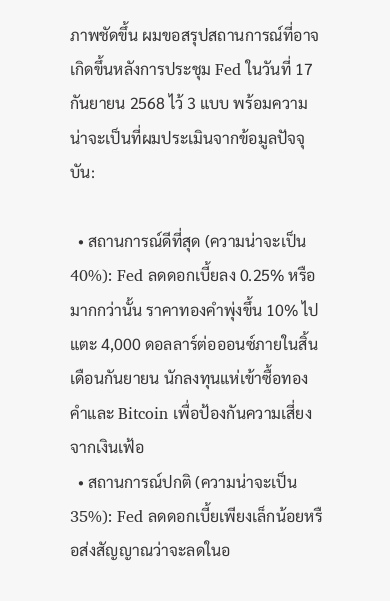ภาพชัดขึ้น ผมขอสรุปสถานการณ์ที่อาจเกิดขึ้นหลังการประชุม Fed ในวันที่ 17 กันยายน 2568 ไว้ 3 แบบ พร้อมความน่าจะเป็นที่ผมประเมินจากข้อมูลปัจจุบัน:

  • สถานการณ์ดีที่สุด (ความน่าจะเป็น 40%): Fed ลดดอกเบี้ยลง 0.25% หรือมากกว่านั้น ราคาทองคำพุ่งขึ้น 10% ไปแตะ 4,000 ดอลลาร์ต่อออนซ์ภายในสิ้นเดือนกันยายน นักลงทุนแห่เข้าซื้อทองคำและ Bitcoin เพื่อป้องกันความเสี่ยงจากเงินเฟ้อ
  • สถานการณ์ปกติ (ความน่าจะเป็น 35%): Fed ลดดอกเบี้ยเพียงเล็กน้อยหรือส่งสัญญาณว่าจะลดในอ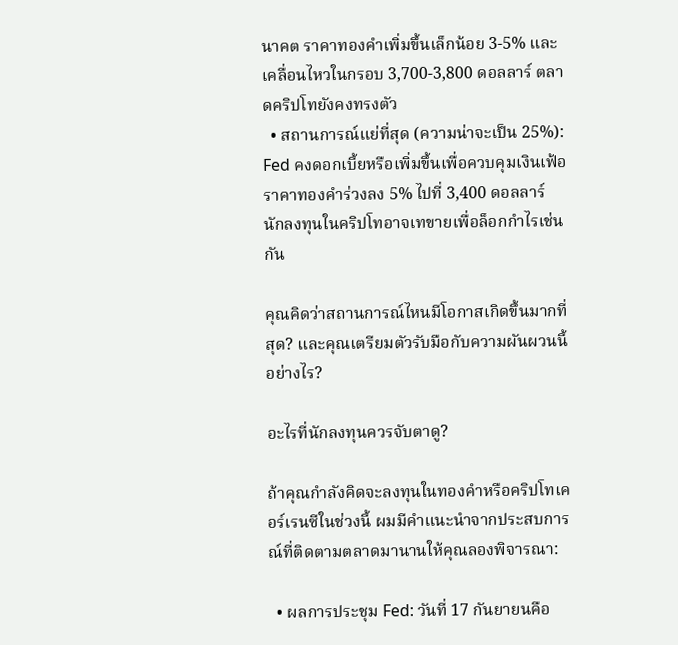นาคต ราคาทองคำเพิ่มขึ้นเล็กน้อย 3-5% และเคลื่อนไหวในกรอบ 3,700-3,800 ดอลลาร์ ตลาดคริปโทยังคงทรงตัว
  • สถานการณ์แย่ที่สุด (ความน่าจะเป็น 25%): Fed คงดอกเบี้ยหรือเพิ่มขึ้นเพื่อควบคุมเงินเฟ้อ ราคาทองคำร่วงลง 5% ไปที่ 3,400 ดอลลาร์ นักลงทุนในคริปโทอาจเทขายเพื่อล็อกกำไรเช่นกัน

คุณคิดว่าสถานการณ์ไหนมีโอกาสเกิดขึ้นมากที่สุด? และคุณเตรียมตัวรับมือกับความผันผวนนี้อย่างไร?

อะไรที่นักลงทุนควรจับตาดู?

ถ้าคุณกำลังคิดจะลงทุนในทองคำหรือคริปโทเคอร์เรนซีในช่วงนี้ ผมมีคำแนะนำจากประสบการณ์ที่ติดตามตลาดมานานให้คุณลองพิจารณา:

  • ผลการประชุม Fed: วันที่ 17 กันยายนคือ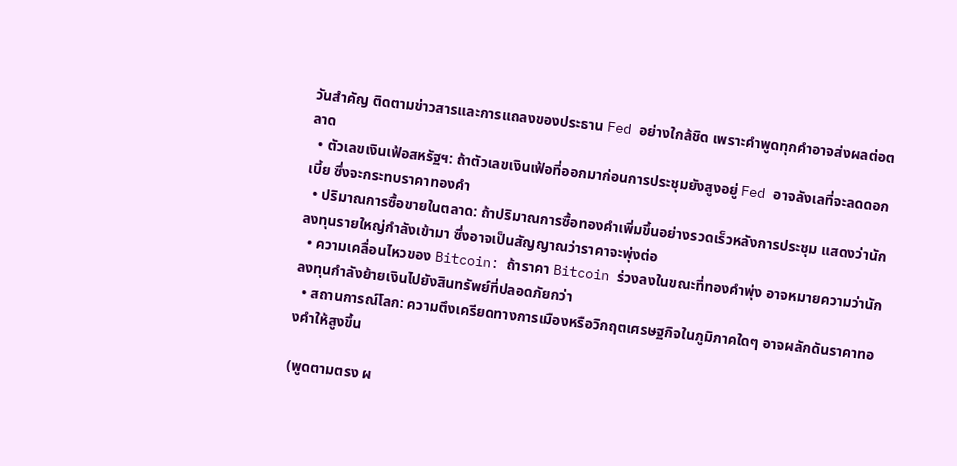วันสำคัญ ติดตามข่าวสารและการแถลงของประธาน Fed อย่างใกล้ชิด เพราะคำพูดทุกคำอาจส่งผลต่อตลาด
  • ตัวเลขเงินเฟ้อสหรัฐฯ: ถ้าตัวเลขเงินเฟ้อที่ออกมาก่อนการประชุมยังสูงอยู่ Fed อาจลังเลที่จะลดดอกเบี้ย ซึ่งจะกระทบราคาทองคำ
  • ปริมาณการซื้อขายในตลาด: ถ้าปริมาณการซื้อทองคำเพิ่มขึ้นอย่างรวดเร็วหลังการประชุม แสดงว่านักลงทุนรายใหญ่กำลังเข้ามา ซึ่งอาจเป็นสัญญาณว่าราคาจะพุ่งต่อ
  • ความเคลื่อนไหวของ Bitcoin: ถ้าราคา Bitcoin ร่วงลงในขณะที่ทองคำพุ่ง อาจหมายความว่านักลงทุนกำลังย้ายเงินไปยังสินทรัพย์ที่ปลอดภัยกว่า
  • สถานการณ์โลก: ความตึงเครียดทางการเมืองหรือวิกฤตเศรษฐกิจในภูมิภาคใดๆ อาจผลักดันราคาทองคำให้สูงขึ้น

(พูดตามตรง ผ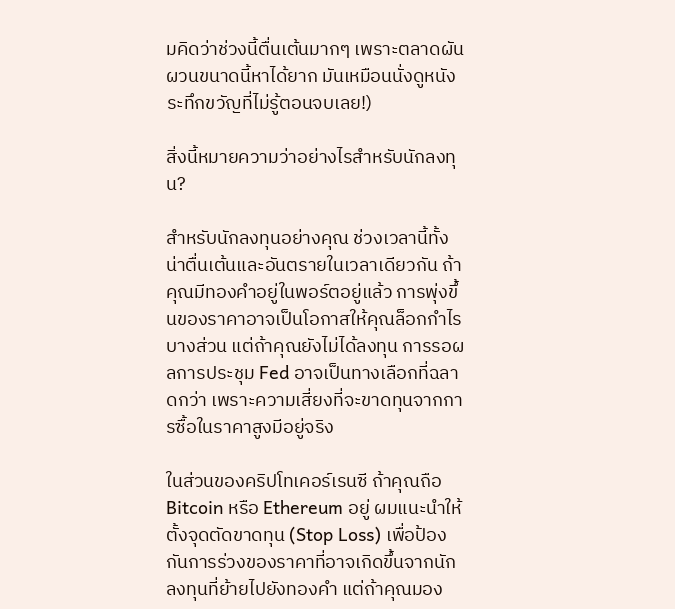มคิดว่าช่วงนี้ตื่นเต้นมากๆ เพราะตลาดผันผวนขนาดนี้หาได้ยาก มันเหมือนนั่งดูหนังระทึกขวัญที่ไม่รู้ตอนจบเลย!)

สิ่งนี้หมายความว่าอย่างไรสำหรับนักลงทุน?

สำหรับนักลงทุนอย่างคุณ ช่วงเวลานี้ทั้งน่าตื่นเต้นและอันตรายในเวลาเดียวกัน ถ้าคุณมีทองคำอยู่ในพอร์ตอยู่แล้ว การพุ่งขึ้นของราคาอาจเป็นโอกาสให้คุณล็อกกำไรบางส่วน แต่ถ้าคุณยังไม่ได้ลงทุน การรอผลการประชุม Fed อาจเป็นทางเลือกที่ฉลาดกว่า เพราะความเสี่ยงที่จะขาดทุนจากการซื้อในราคาสูงมีอยู่จริง

ในส่วนของคริปโทเคอร์เรนซี ถ้าคุณถือ Bitcoin หรือ Ethereum อยู่ ผมแนะนำให้ตั้งจุดตัดขาดทุน (Stop Loss) เพื่อป้องกันการร่วงของราคาที่อาจเกิดขึ้นจากนักลงทุนที่ย้ายไปยังทองคำ แต่ถ้าคุณมอง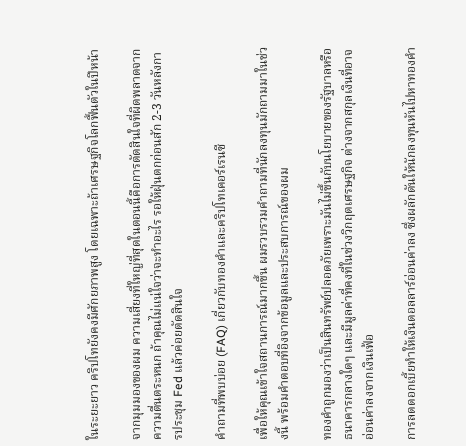ในระยะยาว คริปโทยังคงมีศักยภาพสูง โดยเฉพาะถ้าเศรษฐกิจโลกฟื้นตัวในปีหน้า

จากมุมมองของผม ความเสี่ยงที่ใหญ่ที่สุดในตอนนี้คือการตัดสินใจที่ผิดพลาดจากความตื่นตระหนก ถ้าคุณไม่แน่ใจว่าจะทำอะไร รอให้ฝุ่นตกก่อนสัก 2-3 วันหลังการประชุม Fed แล้วค่อยตัดสินใจ

คำถามที่พบบ่อย (FAQ) เกี่ยวกับทองคำและคริปโทเคอร์เรนซี

เพื่อให้คุณเข้าใจสถานการณ์มากขึ้น ผมรวบรวมคำถามที่นักลงทุนมักถามมาในช่วงนี้ พร้อมคำตอบที่อิงจากข้อมูลและประสบการณ์ของผม

ทองคำถูกมองว่าเป็นสินทรัพย์ปลอดภัยเพราะมันไม่ขึ้นกับนโยบายของรัฐบาลหรือธนาคารกลางใดๆ และมีมูลค่าที่คงที่ในช่วงวิกฤตเศรษฐกิจ ต่างจากสกุลเงินที่อาจอ่อนค่าลงจากเงินเฟ้อ

การลดดอกเบี้ยทำให้เงินดอลลาร์อ่อนค่าลง ซึ่งผลักดันให้นักลงทุนหันไปหาทองคำ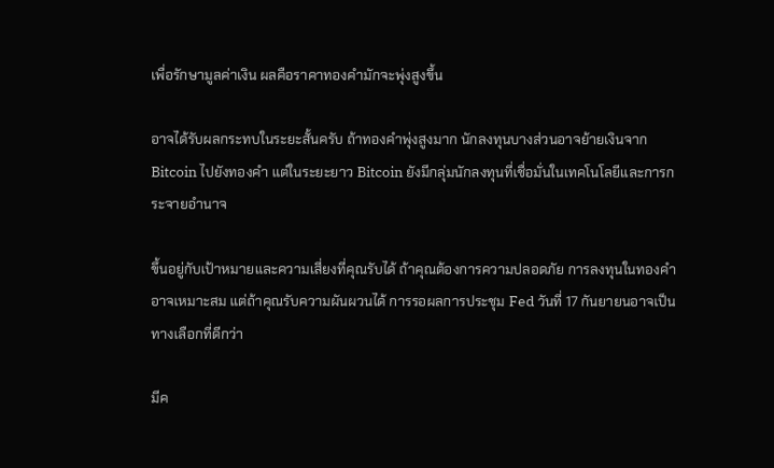เพื่อรักษามูลค่าเงิน ผลคือราคาทองคำมักจะพุ่งสูงขึ้น

อาจได้รับผลกระทบในระยะสั้นครับ ถ้าทองคำพุ่งสูงมาก นักลงทุนบางส่วนอาจย้ายเงินจาก Bitcoin ไปยังทองคำ แต่ในระยะยาว Bitcoin ยังมีกลุ่มนักลงทุนที่เชื่อมั่นในเทคโนโลยีและการกระจายอำนาจ

ขึ้นอยู่กับเป้าหมายและความเสี่ยงที่คุณรับได้ ถ้าคุณต้องการความปลอดภัย การลงทุนในทองคำอาจเหมาะสม แต่ถ้าคุณรับความผันผวนได้ การรอผลการประชุม Fed วันที่ 17 กันยายนอาจเป็นทางเลือกที่ดีกว่า

มีค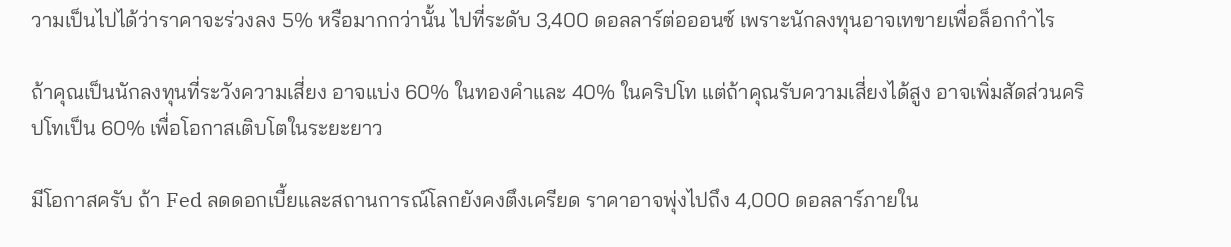วามเป็นไปได้ว่าราคาจะร่วงลง 5% หรือมากกว่านั้น ไปที่ระดับ 3,400 ดอลลาร์ต่อออนซ์ เพราะนักลงทุนอาจเทขายเพื่อล็อกกำไร

ถ้าคุณเป็นนักลงทุนที่ระวังความเสี่ยง อาจแบ่ง 60% ในทองคำและ 40% ในคริปโท แต่ถ้าคุณรับความเสี่ยงได้สูง อาจเพิ่มสัดส่วนคริปโทเป็น 60% เพื่อโอกาสเติบโตในระยะยาว

มีโอกาสครับ ถ้า Fed ลดดอกเบี้ยและสถานการณ์โลกยังคงตึงเครียด ราคาอาจพุ่งไปถึง 4,000 ดอลลาร์ภายใน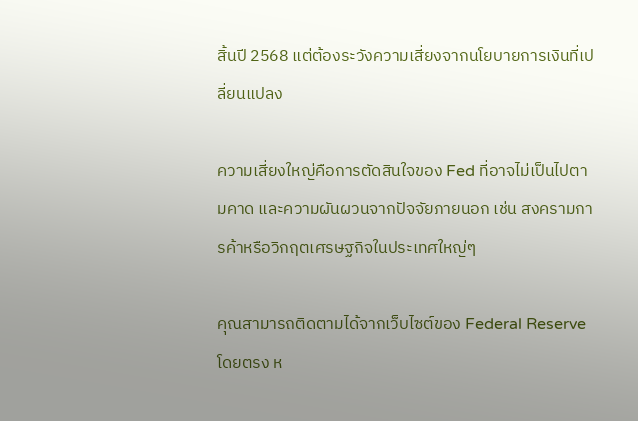สิ้นปี 2568 แต่ต้องระวังความเสี่ยงจากนโยบายการเงินที่เปลี่ยนแปลง

ความเสี่ยงใหญ่คือการตัดสินใจของ Fed ที่อาจไม่เป็นไปตามคาด และความผันผวนจากปัจจัยภายนอก เช่น สงครามการค้าหรือวิกฤตเศรษฐกิจในประเทศใหญ่ๆ

คุณสามารถติดตามได้จากเว็บไซต์ของ Federal Reserve โดยตรง ห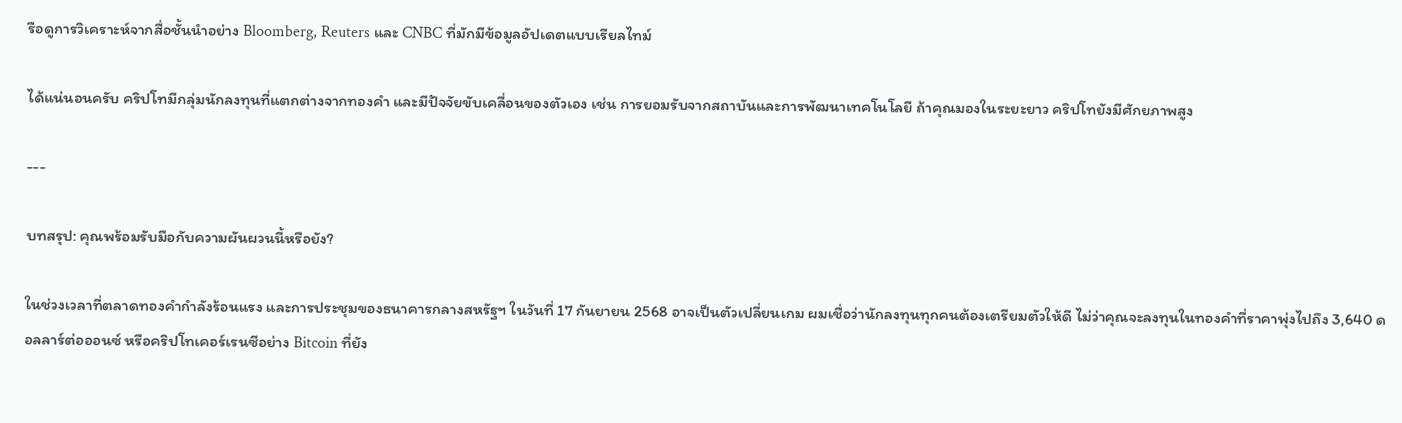รือดูการวิเคราะห์จากสื่อชั้นนำอย่าง Bloomberg, Reuters และ CNBC ที่มักมีข้อมูลอัปเดตแบบเรียลไทม์

ได้แน่นอนครับ คริปโทมีกลุ่มนักลงทุนที่แตกต่างจากทองคำ และมีปัจจัยขับเคลื่อนของตัวเอง เช่น การยอมรับจากสถาบันและการพัฒนาเทคโนโลยี ถ้าคุณมองในระยะยาว คริปโทยังมีศักยภาพสูง

---

บทสรุป: คุณพร้อมรับมือกับความผันผวนนี้หรือยัง?

ในช่วงเวลาที่ตลาดทองคำกำลังร้อนแรง และการประชุมของธนาคารกลางสหรัฐฯ ในวันที่ 17 กันยายน 2568 อาจเป็นตัวเปลี่ยนเกม ผมเชื่อว่านักลงทุนทุกคนต้องเตรียมตัวให้ดี ไม่ว่าคุณจะลงทุนในทองคำที่ราคาพุ่งไปถึง 3,640 ดอลลาร์ต่อออนซ์ หรือคริปโทเคอร์เรนซีอย่าง Bitcoin ที่ยัง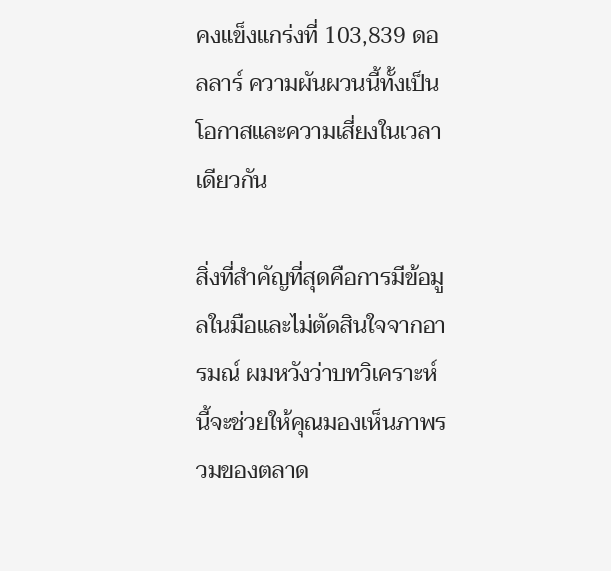คงแข็งแกร่งที่ 103,839 ดอลลาร์ ความผันผวนนี้ทั้งเป็นโอกาสและความเสี่ยงในเวลาเดียวกัน

สิ่งที่สำคัญที่สุดคือการมีข้อมูลในมือและไม่ตัดสินใจจากอารมณ์ ผมหวังว่าบทวิเคราะห์นี้จะช่วยให้คุณมองเห็นภาพรวมของตลาด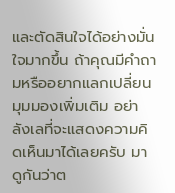และตัดสินใจได้อย่างมั่นใจมากขึ้น ถ้าคุณมีคำถามหรืออยากแลกเปลี่ยนมุมมองเพิ่มเติม อย่าลังเลที่จะแสดงความคิดเห็นมาได้เลยครับ มาดูกันว่าต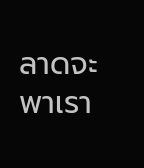ลาดจะพาเรา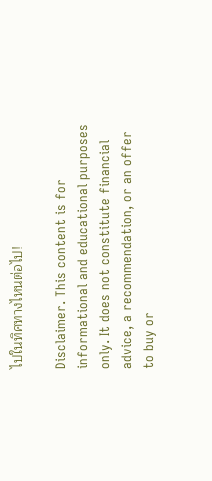ไปในทิศทางไหนต่อไป!

Disclaimer. This content is for informational and educational purposes only. It does not constitute financial advice, a recommendation, or an offer to buy or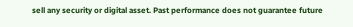sell any security or digital asset. Past performance does not guarantee future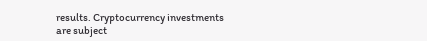results. Cryptocurrency investments are subject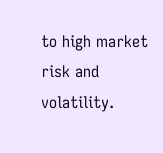to high market risk and volatility.